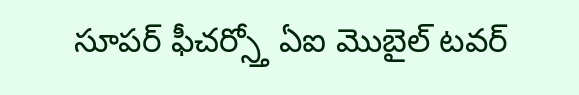సూపర్ ఫీచర్స్తో ఏఐ మొబైల్ టవర్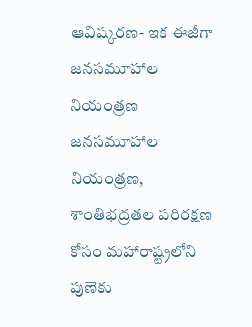ఆవిష్కరణ- ఇక ఈజీగా జనసమూహాల నియంత్రణ
జనసమూహాల నియంత్రణ, శాంతిభద్రతల పరిరక్షణ కోసం మహారాష్ట్రలోని పుణెకు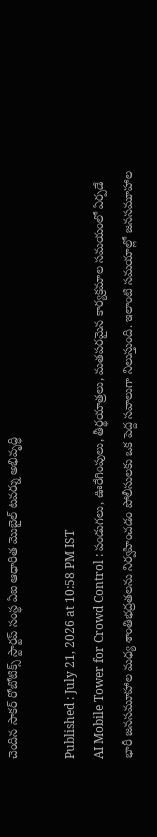చెందిన సాకర్ రోబోటిక్స్ స్టార్టప్ సంస్థ ఏఐ ఆధారిత మొబైల్ టవర్ను అభివృద్ధి

Published : July 21, 2026 at 10:58 PM IST
AI Mobile Tower for Crowd Control : పండుగలు, ఊరేగింపులు, తీర్థయాత్రలు, మతపరమైన కార్యక్రమాల సమయంలో ఏర్పడే భారీ జనసమూహాల మధ్య శాంతిభద్రతలను నిర్వహించడం పోలీసులకు ఒక పెద్ద సవాలుగా నిలుస్తుంది. ఇలాంటి సమయాల్లో జనసమూహాల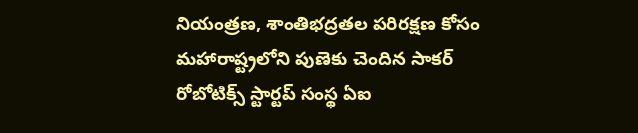నియంత్రణ, శాంతిభద్రతల పరిరక్షణ కోసం మహారాష్ట్రలోని పుణెకు చెందిన సాకర్ రోబోటిక్స్ స్టార్టప్ సంస్థ ఏఐ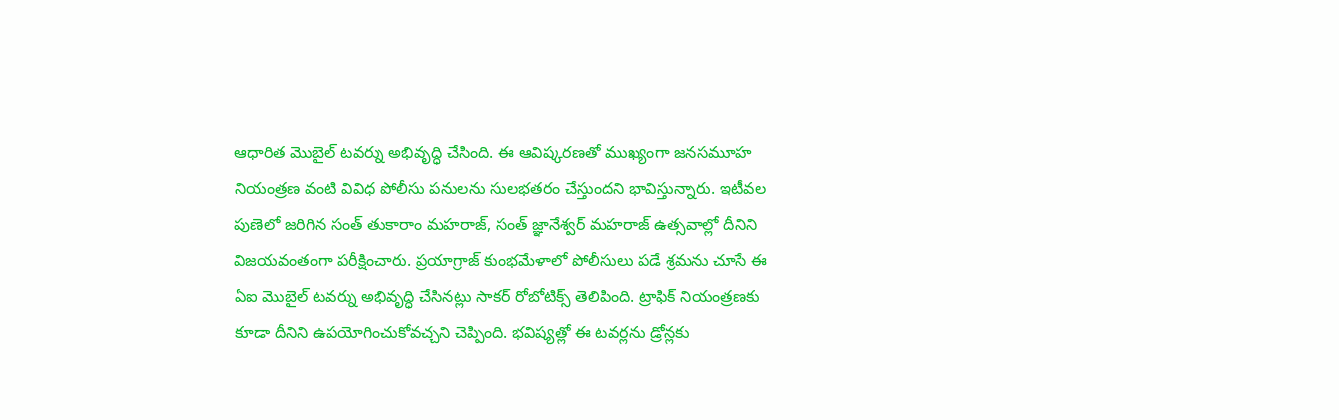ఆధారిత మొబైల్ టవర్ను అభివృద్ధి చేసింది. ఈ ఆవిష్కరణతో ముఖ్యంగా జనసమూహ నియంత్రణ వంటి వివిధ పోలీసు పనులను సులభతరం చేస్తుందని భావిస్తున్నారు. ఇటీవల పుణెలో జరిగిన సంత్ తుకారాం మహరాజ్, సంత్ జ్ఞానేశ్వర్ మహరాజ్ ఉత్సవాల్లో దీనిని విజయవంతంగా పరీక్షించారు. ప్రయాగ్రాజ్ కుంభమేళాలో పోలీసులు పడే శ్రమను చూసే ఈ ఏఐ మొబైల్ టవర్ను అభివృద్ధి చేసినట్లు సాకర్ రోబోటిక్స్ తెలిపింది. ట్రాఫిక్ నియంత్రణకు కూడా దీనిని ఉపయోగించుకోవచ్చని చెప్పింది. భవిష్యత్లో ఈ టవర్లను డ్రోన్లకు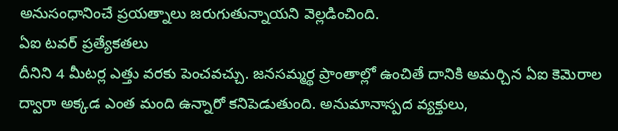అనుసంధానించే ప్రయత్నాలు జరుగుతున్నాయని వెల్లడించింది.
ఏఐ టవర్ ప్రత్యేకతలు
దీనిని 4 మీటర్ల ఎత్తు వరకు పెంచవచ్చు. జనసమ్మర్థ ప్రాంతాల్లో ఉంచితే దానికి అమర్చిన ఏఐ కెమెరాల ద్వారా అక్కడ ఎంత మంది ఉన్నారో కనిపెడుతుంది. అనుమానాస్పద వ్యక్తులు,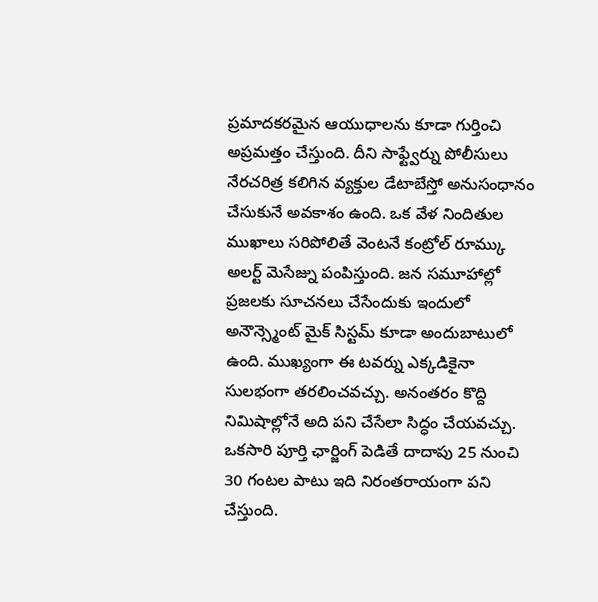ప్రమాదకరమైన ఆయుధాలను కూడా గుర్తించి అప్రమత్తం చేస్తుంది. దీని సాఫ్ట్వేర్ను పోలీసులు నేరచరిత్ర కలిగిన వ్యక్తుల డేటాబేస్తో అనుసంధానం చేసుకునే అవకాశం ఉంది. ఒక వేళ నిందితుల ముఖాలు సరిపోలితే వెంటనే కంట్రోల్ రూమ్కు అలర్ట్ మెసేజ్ను పంపిస్తుంది. జన సమూహాల్లో ప్రజలకు సూచనలు చేసేందుకు ఇందులో అనౌన్స్మెంట్ మైక్ సిస్టమ్ కూడా అందుబాటులో ఉంది. ముఖ్యంగా ఈ టవర్ను ఎక్కడికైనా సులభంగా తరలించవచ్చు. అనంతరం కొద్ది నిమిషాల్లోనే అది పని చేసేలా సిద్ధం చేయవచ్చు. ఒకసారి పూర్తి ఛార్జింగ్ పెడితే దాదాపు 25 నుంచి 30 గంటల పాటు ఇది నిరంతరాయంగా పని చేస్తుంది.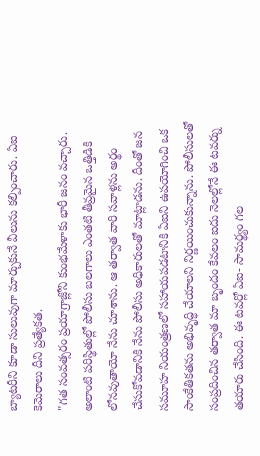బ్యాటరీని కూడా సులువుగా మార్చుకునే వీలును కల్పించారు. ఏఐ కెమెరాలు దీని ప్రత్యేకత.
"గత సంవత్సరం ప్రయాగ్రాజ్లోని కుంభమేళాకు భారీ జనం వచ్చారు. అలాంటి పరిస్థితుల్లో పోలీసు బలగాలు ఎంతటి తీవ్రమైన ఒత్తిడికి లోనవుతాయో నేను చూశాను. ఆ తర్వాత వారి సవాళ్లను అర్థం చేసుకోవడానికి నేను పోలీసు అధికారులతో మాట్లాడను. దీంతో జన సమూహ నియంత్రణలో సహాయపడటానికి ఏఐని ఉపయోగించి ఒక సాంకేతికతను అభివృద్ధి చేయాలని నిర్ణయించుకున్నాను. పోలీసులతో సంప్రదించిన తర్వాత మా బృందం కేవలం ఐదు నెలల్లోనే ఈ టవర్ను తయారు చేసింది. ఈ టవర్లో ఏఐ- సామర్థ్యం గల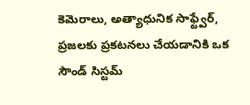కెమెరాలు, అత్యాధునిక సాఫ్ట్వేర్, ప్రజలకు ప్రకటనలు చేయడానికి ఒక సౌండ్ సిస్టమ్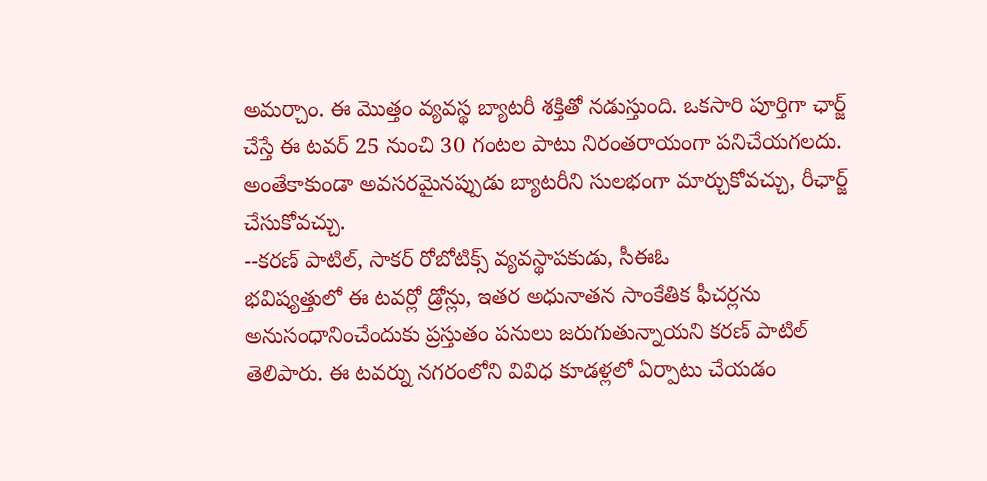అమర్చాం. ఈ మొత్తం వ్యవస్థ బ్యాటరీ శక్తితో నడుస్తుంది. ఒకసారి పూర్తిగా ఛార్జ్ చేస్తే ఈ టవర్ 25 నుంచి 30 గంటల పాటు నిరంతరాయంగా పనిచేయగలదు. అంతేకాకుండా అవసరమైనప్పుడు బ్యాటరీని సులభంగా మార్చుకోవచ్చు, రీఛార్జ్ చేసుకోవచ్చు.
--కరణ్ పాటిల్, సాకర్ రోబోటిక్స్ వ్యవస్థాపకుడు, సీఈఓ
భవిష్యత్తులో ఈ టవర్లో డ్రోన్లు, ఇతర అధునాతన సాంకేతిక ఫీచర్లను అనుసంధానించేందుకు ప్రస్తుతం పనులు జరుగుతున్నాయని కరణ్ పాటిల్ తెలిపారు. ఈ టవర్ను నగరంలోని వివిధ కూడళ్లలో ఏర్పాటు చేయడం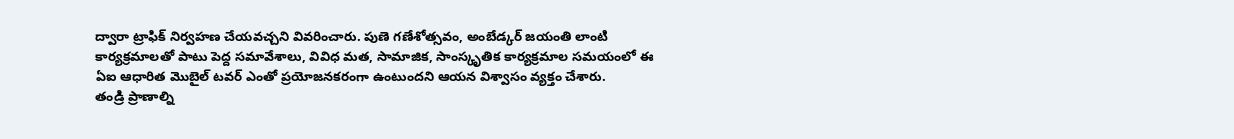ద్వారా ట్రాఫిక్ నిర్వహణ చేయవచ్చని వివరించారు. పుణె గణేశోత్సవం, అంబేడ్కర్ జయంతి లాంటి కార్యక్రమాలతో పాటు పెద్ద సమావేశాలు, వివిధ మత, సామాజిక, సాంస్కృతిక కార్యక్రమాల సమయంలో ఈ ఏఐ ఆధారిత మొబైల్ టవర్ ఎంతో ప్రయోజనకరంగా ఉంటుందని ఆయన విశ్వాసం వ్యక్తం చేశారు.
తండ్రి ప్రాణాల్ని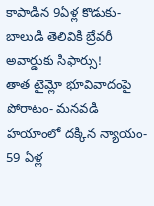కాపాడిన 9ఏళ్ల కొడుకు- బాలుడి తెలివికి బ్రేవరీ అవార్డుకు సిఫార్సు!
తాత టైమ్లో భూవివాదంపై పోరాటం- మనవడి హయాంలో దక్కిన న్యాయం- 59 ఏళ్ల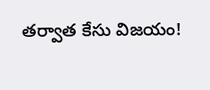తర్వాత కేసు విజయం!